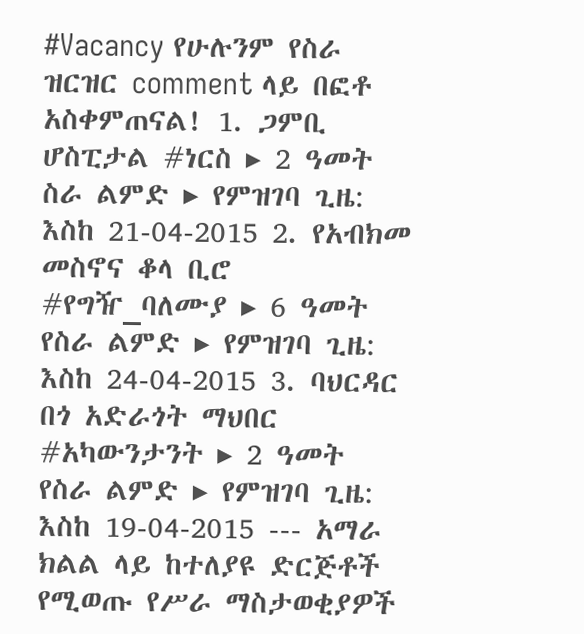#Vacancy የሁሉንም የስራ ዝርዝር comment ላይ በፎቶ አስቀምጠናል! 1. ጋምቢ ሆስፒታል #ነርስ ▸ 2 ዓመት ስራ ልምድ ▸ የምዝገባ ጊዜ: እስከ 21-04-2015 2. የአብክመ መስኖና ቆላ ቢሮ #የግዥ_ባለሙያ ▸ 6 ዓመት የስራ ልምድ ▸ የምዝገባ ጊዜ: እስከ 24-04-2015 3. ባህርዳር በጎ አድራጎት ማህበር #አካውንታንት ▸ 2 ዓመት የስራ ልምድ ▸ የምዝገባ ጊዜ: እስከ 19-04-2015 --- አማራ ክልል ላይ ከተለያዩ ድርጅቶች የሚወጡ የሥራ ማስታወቂያዎች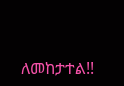ለመከታተል!!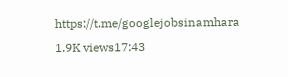https://t.me/googlejobsinamhara 1.9K views17:43